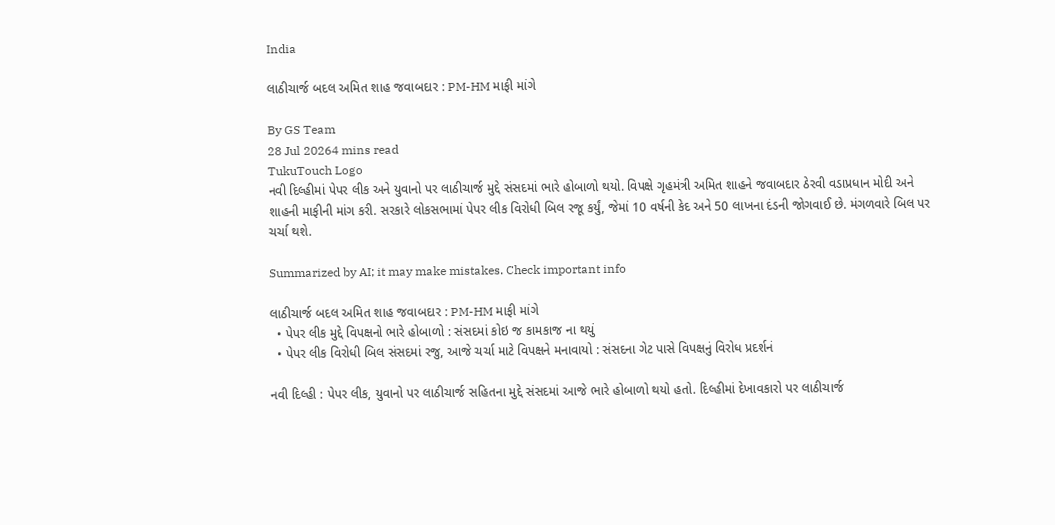India

લાઠીચાર્જ બદલ અમિત શાહ જવાબદાર : PM-HM માફી માંગે

By GS Team
28 Jul 20264 mins read
TukuTouch Logo
નવી દિલ્હીમાં પેપર લીક અને યુવાનો પર લાઠીચાર્જ મુદ્દે સંસદમાં ભારે હોબાળો થયો. વિપક્ષે ગૃહમંત્રી અમિત શાહને જવાબદાર ઠેરવી વડાપ્રધાન મોદી અને શાહની માફીની માંગ કરી. સરકારે લોકસભામાં પેપર લીક વિરોધી બિલ રજૂ કર્યું, જેમાં 10 વર્ષની કેદ અને 50 લાખના દંડની જોગવાઈ છે. મંગળવારે બિલ પર ચર્ચા થશે.

Summarized by AI; it may make mistakes. Check important info

લાઠીચાર્જ બદલ અમિત શાહ જવાબદાર : PM-HM માફી માંગે
  • પેપર લીક મુદ્દે વિપક્ષનો ભારે હોબાળો : સંસદમાં કોઇ જ કામકાજ ના થયું
  • પેપર લીક વિરોધી બિલ સંસદમાં રજુ, આજે ચર્ચા માટે વિપક્ષને મનાવાયો : સંસદના ગેટ પાસે વિપક્ષનું વિરોધ પ્રદર્શનં

નવી દિલ્હી : પેપર લીક, યુવાનો પર લાઠીચાર્જ સહિતના મુદ્દે સંસદમાં આજે ભારે હોબાળો થયો હતો. દિલ્હીમાં દેખાવકારો પર લાઠીચાર્જ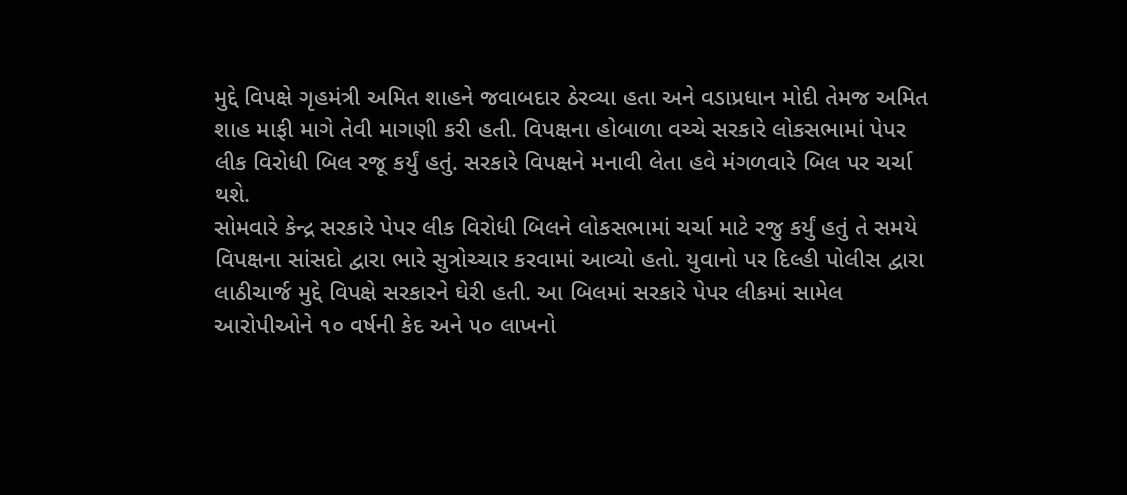મુદ્દે વિપક્ષે ગૃહમંત્રી અમિત શાહને જવાબદાર ઠેરવ્યા હતા અને વડાપ્રધાન મોદી તેમજ અમિત શાહ માફી માગે તેવી માગણી કરી હતી. વિપક્ષના હોબાળા વચ્ચે સરકારે લોકસભામાં પેપર લીક વિરોધી બિલ રજૂ કર્યું હતું. સરકારે વિપક્ષને મનાવી લેતા હવે મંગળવારે બિલ પર ચર્ચા થશે.
સોમવારે કેન્દ્ર સરકારે પેપર લીક વિરોધી બિલને લોકસભામાં ચર્ચા માટે રજુ કર્યું હતું તે સમયે વિપક્ષના સાંસદો દ્વારા ભારે સુત્રોચ્ચાર કરવામાં આવ્યો હતો. યુવાનો પર દિલ્હી પોલીસ દ્વારા લાઠીચાર્જ મુદ્દે વિપક્ષે સરકારને ઘેરી હતી. આ બિલમાં સરકારે પેપર લીકમાં સામેલ આરોપીઓને ૧૦ વર્ષની કેદ અને ૫૦ લાખનો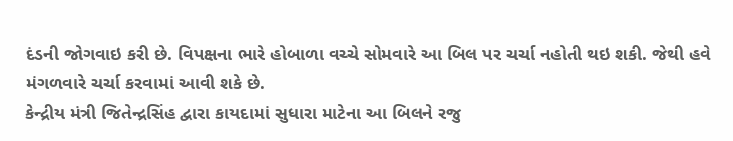દંડની જોગવાઇ કરી છે. વિપક્ષના ભારે હોબાળા વચ્ચે સોમવારે આ બિલ પર ચર્ચા નહોતી થઇ શકી. જેથી હવે મંગળવારે ચર્ચા કરવામાં આવી શકે છે.
કેન્દ્રીય મંત્રી જિતેન્દ્રસિંહ દ્વારા કાયદામાં સુધારા માટેના આ બિલને રજુ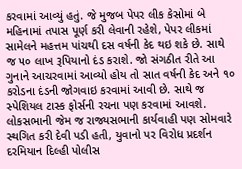કરવામાં આવ્યું હતું. જે મુજબ પેપર લીક કેસોમાં બે મહિનામાં તપાસ પૂર્ણ કરી લેવાની રહેશે, પેપર લીકમાં સામેલને મહત્તમ પાંચથી દસ વર્ષની કેદ થઇ શકે છે. સાથે જ ૫૦ લાખ રૂપિયાનો દંડ કરાશે. જો સંગઠીત રીતે આ ગુનાને આચરવામાં આવ્યો હોય તો સાત વર્ષની કેદ અને ૧૦ કરોડના દંડની જોગવાઇ કરવામાં આવી છે. સાથે જ સ્પેશિયલ ટાસ્ક ફોર્સની રચના પણ કરવામાં આવશે. લોકસભાની જેમ જ રાજ્યસભાની કાર્યવાહી પણ સોમવારે સ્થગિત કરી દેવી પડી હતી, યુવાનો પર વિરોધ પ્રદર્શન દરમિયાન દિલ્હી પોલીસ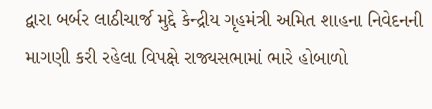દ્વારા બર્બર લાઠીચાર્જ મુદ્દે કેન્દ્રીય ગૃહમંત્રી અમિત શાહના નિવેદનની માગણી કરી રહેલા વિપક્ષે રાજ્યસભામાં ભારે હોબાળો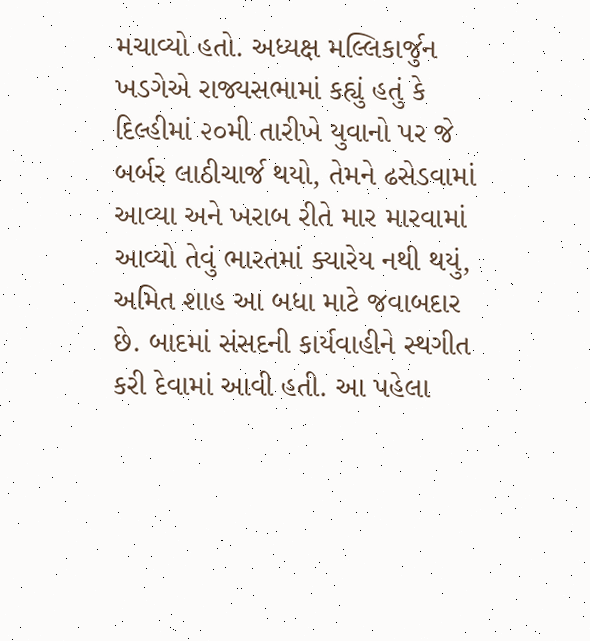મચાવ્યો હતો. અધ્યક્ષ મલ્લિકાર્જુન ખડગેએ રાજ્યસભામાં કહ્યું હતું કે દિલ્હીમાં ૨૦મી તારીખે યુવાનો પર જે બર્બર લાઠીચાર્જ થયો, તેમને ઢસેડવામાં આવ્યા અને ખરાબ રીતે માર મારવામાં આવ્યો તેવું ભારતમાં ક્યારેય નથી થયું, અમિત શાહ આ બધા માટે જવાબદાર છે. બાદમાં સંસદની કાર્યવાહીને સ્થગીત કરી દેવામાં આવી હતી. આ પહેલા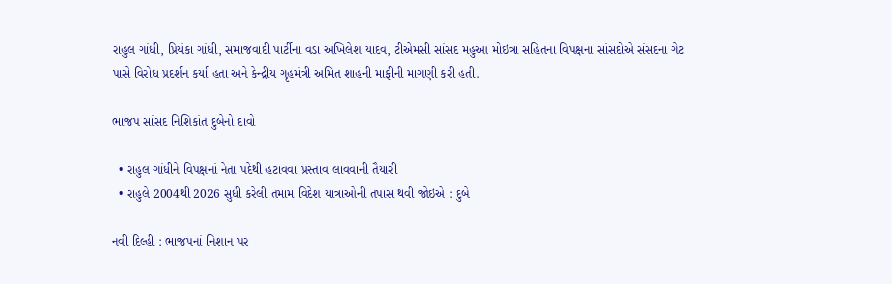રાહુલ ગાંધી, પ્રિયંકા ગાંધી, સમાજવાદી પાર્ટીના વડા અખિલેશ યાદવ, ટીએમસી સાંસદ મહુઆ મોઇત્રા સહિતના વિપક્ષના સાંસદોએ સંસદના ગેટ પાસે વિરોધ પ્રદર્શન કર્યા હતા અને કેન્દ્રીય ગૃહમંત્રી અમિત શાહની માફીની માગણી કરી હતી.

ભાજપ સાંસદ નિશિકાંત દુબેનો દાવો

  • રાહુલ ગાંધીને વિપક્ષનાં નેતા પદેથી હટાવવા પ્રસ્તાવ લાવવાની તૈયારી
  • રાહુલે 2004થી 2026 સુધી કરેલી તમામ વિદેશ યાત્રાઓની તપાસ થવી જોઇએ : દુબે

નવી દિલ્હી : ભાજપનાં નિશાન પર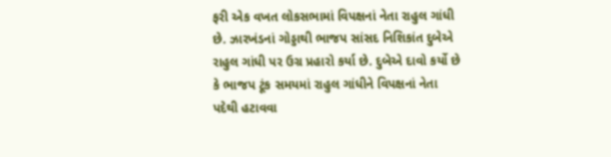ફરી એક વખત લોકસભામાં વિપક્ષનાં નેતા રાહુલ ગાંધી છે. ઝારખંડનાં ગોડ્ડાથી ભાજપ સાંસદ નિશિકાંત દુબેએ રાહુલ ગાંધી પર ઉગ્ર પ્રહારો કર્યા છે. દુબેએ દાવો કર્યો છે કે ભાજપ ટૂંક સમયમાં રાહુલ ગાંધીને વિપક્ષનાં નેતા પદેથી હટાવવા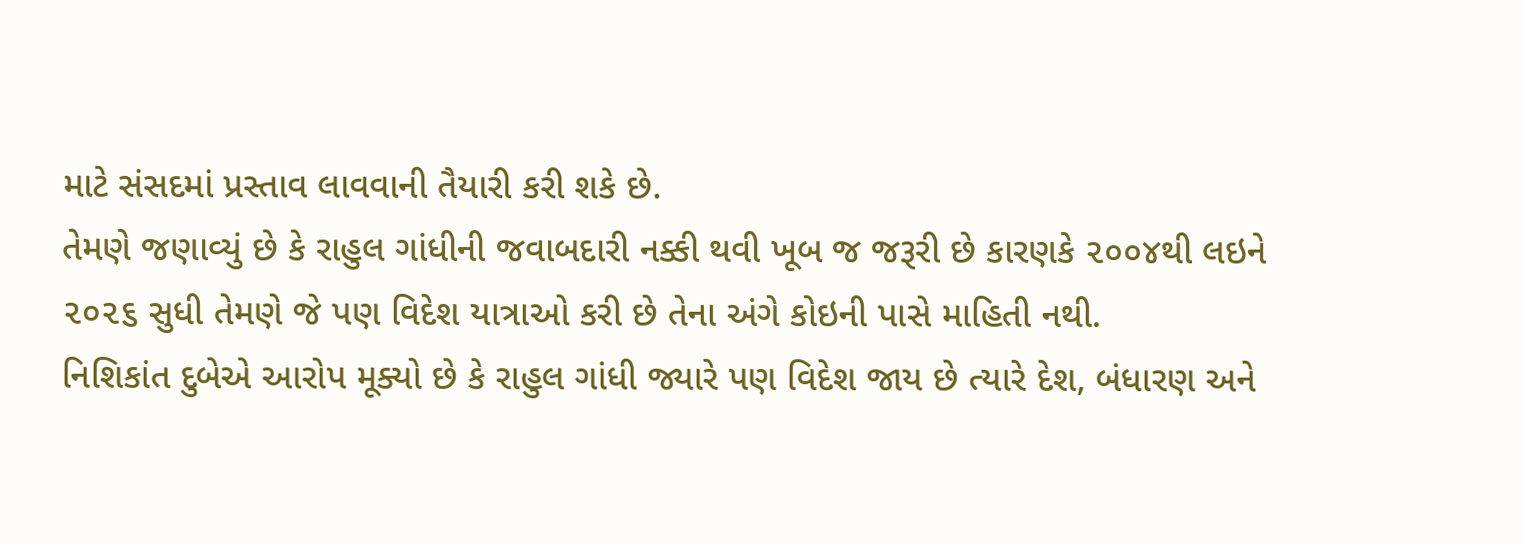માટે સંસદમાં પ્રસ્તાવ લાવવાની તૈયારી કરી શકે છે.
તેમણે જણાવ્યું છે કે રાહુલ ગાંધીની જવાબદારી નક્કી થવી ખૂબ જ જરૂરી છે કારણકે ૨૦૦૪થી લઇને ૨૦૨૬ સુધી તેમણે જે પણ વિદેશ યાત્રાઓ કરી છે તેના અંગે કોઇની પાસે માહિતી નથી.
નિશિકાંત દુબેએ આરોપ મૂક્યો છે કે રાહુલ ગાંધી જ્યારે પણ વિદેશ જાય છે ત્યારે દેશ, બંધારણ અને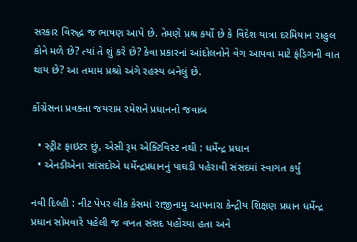સરકાર વિરુદ્ધ જ ભાષણ આપે છે. તેમણે પ્રશ્ર કર્યો છે કે વિદેશ યાત્રા દરમિયાન રાહુલ કોને મળે છે? ત્યાં તે શું કરે છે? કેવા પ્રકારનાં આંદોલનોને વેગ આપવા માટે ફંડિગની વાત થાય છે? આ તમામ પ્રશ્રો અંગે રહસ્ય બનેલું છે.

કોંગ્રેસના પ્રવક્તા જયરામ રમેશને પ્રધાનનો જવાબ

  • સ્ટ્રીટ ફાઇટર છું, એસી રૂમ એક્ટિવિસ્ટ નથી : ધર્મેન્દ્ર પ્રધાન
  • એનડીએના સાંસદોએ ધર્મેન્દ્રપ્રધાનનું પાઘડી પહેરાવી સંસદમાં સ્વાગત કર્યું

નવી દિલ્હી : નીટ પેપર લીક કેસમાં રાજીનામુ આપનારા કેન્દ્રીય શિક્ષણ પ્રધાન ધર્મેન્દ્ર પ્રધાન સોમવારે પહેલી જ વખત સંસદ પહોંચ્યા હતા અને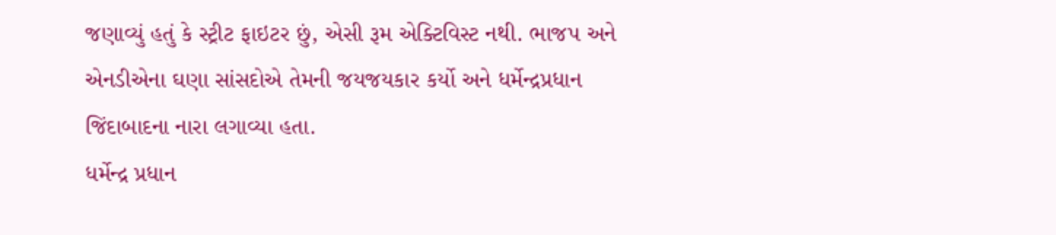જણાવ્યું હતું કે સ્ટ્રીટ ફાઇટર છું, એસી રૂમ એક્ટિવિસ્ટ નથી. ભાજપ અને એનડીએના ઘણા સાંસદોએ તેમની જયજયકાર કર્યો અને ધર્મેન્દ્રપ્રધાન જિંદાબાદના નારા લગાવ્યા હતા.
ધર્મેન્દ્ર પ્રધાન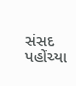સંસદ પહોંચ્યા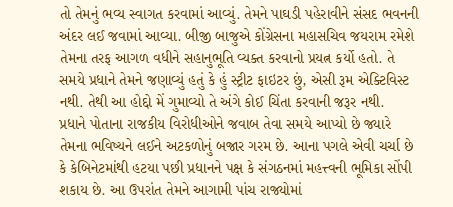તો તેમનું ભવ્ય સ્વાગત કરવામાં આવ્યું. તેમને પાઘડી પહેરાવીને સંસદ ભવનની અંદર લઈ જવામાં આવ્યા. બીજી બાજુએ કોંગ્રેસના મહાસચિવ જયરામ રમેશે તેમના તરફ આગળ વધીને સહાનુભૂતિ વ્યક્ત કરવાનો પ્રયત્ન કર્યો હતો. તે સમયે પ્રધાને તેમને જણાવ્યું હતું કે હું સ્ટ્રીટ ફાઇટર છું, એસી રૂમ એક્ટિવિસ્ટ નથી. તેથી આ હોદ્દો મેં ગુમાવ્યો તે અંગે કોઈ ચિંતા કરવાની જરૂર નથી.
પ્રધાને પોતાના રાજકીય વિરોધીઓને જવાબ તેવા સમયે આપ્યો છે જ્યારે તેમના ભવિષ્યને લઈને અટકળોનું બજાર ગરમ છે. આના પગલે એવી ચર્ચા છે કે કેબિનેટમાંથી હટયા પછી પ્રધાનને પક્ષ કે સંગઠનમાં મહત્ત્વની ભૂમિકા સોંપી શકાય છે. આ ઉપરાંત તેમને આગામી પાંચ રાજ્યોમાં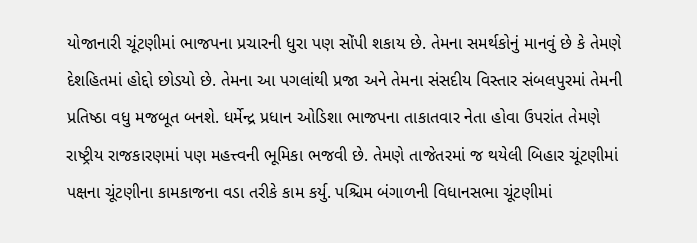યોજાનારી ચૂંટણીમાં ભાજપના પ્રચારની ધુરા પણ સોંપી શકાય છે. તેમના સમર્થકોનું માનવું છે કે તેમણે દેશહિતમાં હોદ્દો છોડયો છે. તેમના આ પગલાંથી પ્રજા અને તેમના સંસદીય વિસ્તાર સંબલપુરમાં તેમની પ્રતિષ્ઠા વધુ મજબૂત બનશે. ધર્મેન્દ્ર પ્રધાન ઓડિશા ભાજપના તાકાતવાર નેતા હોવા ઉપરાંત તેમણે રાષ્ટ્રીય રાજકારણમાં પણ મહત્ત્વની ભૂમિકા ભજવી છે. તેમણે તાજેતરમાં જ થયેલી બિહાર ચૂંટણીમાં પક્ષના ચૂંટણીના કામકાજના વડા તરીકે કામ કર્યુ. પશ્ચિમ બંગાળની વિધાનસભા ચૂંટણીમાં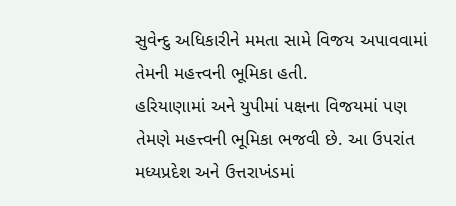સુવેન્દુ અધિકારીને મમતા સામે વિજય અપાવવામાં તેમની મહત્ત્વની ભૂમિકા હતી.
હરિયાણામાં અને યુપીમાં પક્ષના વિજયમાં પણ તેમણે મહત્ત્વની ભૂમિકા ભજવી છે. આ ઉપરાંત મધ્યપ્રદેશ અને ઉત્તરાખંડમાં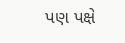પણ પક્ષે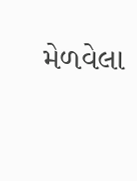મેળવેલા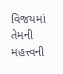વિજયમાં તેમની મહત્ત્વની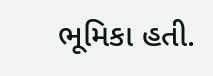ભૂમિકા હતી.